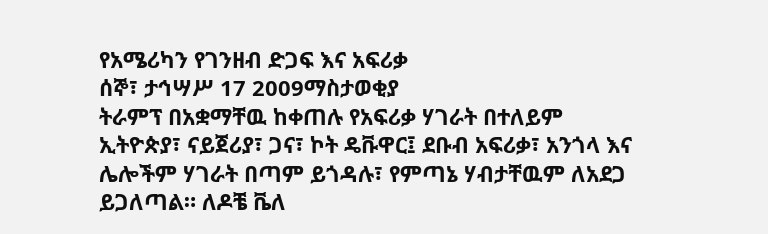የአሜሪካን የገንዘብ ድጋፍ እና አፍሪቃ
ሰኞ፣ ታኅሣሥ 17 2009ማስታወቂያ
ትራምፕ በአቋማቸዉ ከቀጠሉ የአፍሪቃ ሃገራት በተለይም ኢትዮጵያ፣ ናይጀሪያ፣ ጋና፣ ኮት ዴቩዋር፤ ደቡብ አፍሪቃ፣ አንጎላ እና ሌሎችም ሃገራት በጣም ይጎዳሉ፣ የምጣኔ ሃብታቸዉም ለአደጋ ይጋለጣል። ለዶቼ ቬለ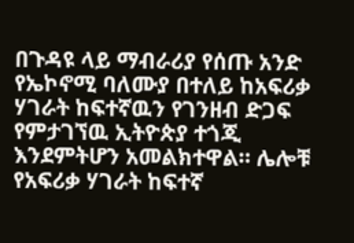በጉዳዩ ላይ ማብራሪያ የሰጡ አንድ የኤኮኖሚ ባለሙያ በተለይ ከአፍሪቃ ሃገራት ከፍተኛዉን የገንዘብ ድጋፍ የምታገኘዉ ኢትዮጵያ ተጎጂ እንደምትሆን አመልክተዋል። ሌሎቹ የአፍሪቃ ሃገራት ከፍተኛ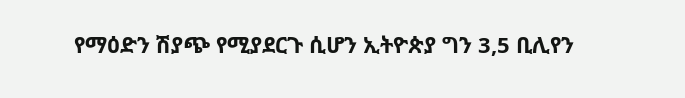የማዕድን ሽያጭ የሚያደርጉ ሲሆን ኢትዮጵያ ግን 3,5 ቢሊየን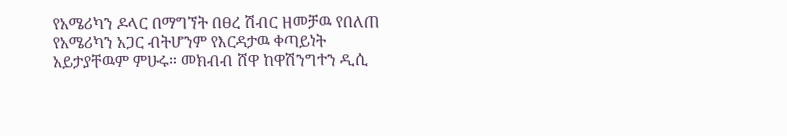የአሜሪካን ዶላር በማግኘት በፀረ ሽብር ዘመቻዉ የበለጠ የአሜሪካን አጋር ብትሆንም የእርዳታዉ ቀጣይነት አይታያቸዉም ምሁሩ። መክብብ ሸዋ ከዋሽንግተን ዲሲ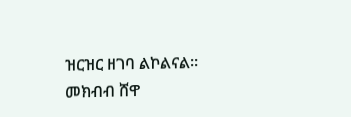ዝርዝር ዘገባ ልኮልናል።
መክብብ ሸዋ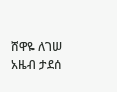ሸዋዬ ለገሠ
አዜብ ታደሰ